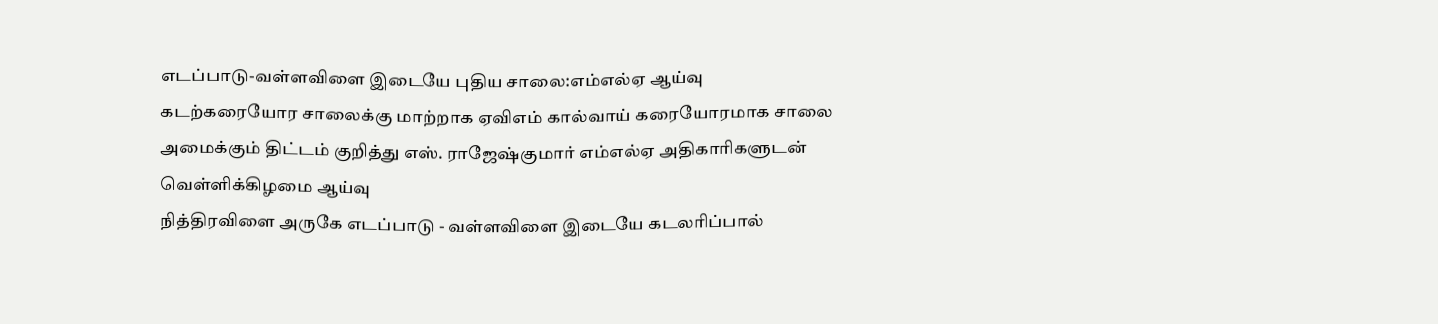எடப்பாடு-வள்ளவிளை இடையே புதிய சாலை:எம்எல்ஏ ஆய்வு
கடற்கரையோர சாலைக்கு மாற்றாக ஏவிஎம் கால்வாய் கரையோரமாக சாலை அமைக்கும் திட்டம் குறித்து எஸ். ராஜேஷ்குமார் எம்எல்ஏ அதிகாரிகளுடன் வெள்ளிக்கிழமை ஆய்வு
நித்திரவிளை அருகே எடப்பாடு - வள்ளவிளை இடையே கடலரிப்பால்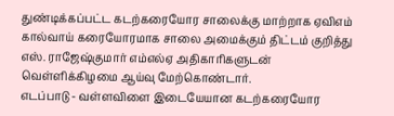துண்டிக்கப்பட்ட கடற்கரையோர சாலைக்கு மாற்றாக ஏவிஎம் கால்வாய் கரையோரமாக சாலை அமைக்கும் திட்டம் குறித்து எஸ். ராஜேஷ்குமார் எம்எல்ஏ அதிகாரிகளுடன் வெள்ளிக்கிழமை ஆய்வு மேற்கொண்டார்.
எடப்பாடு - வள்ளவிளை இடையேயான கடற்கரையோர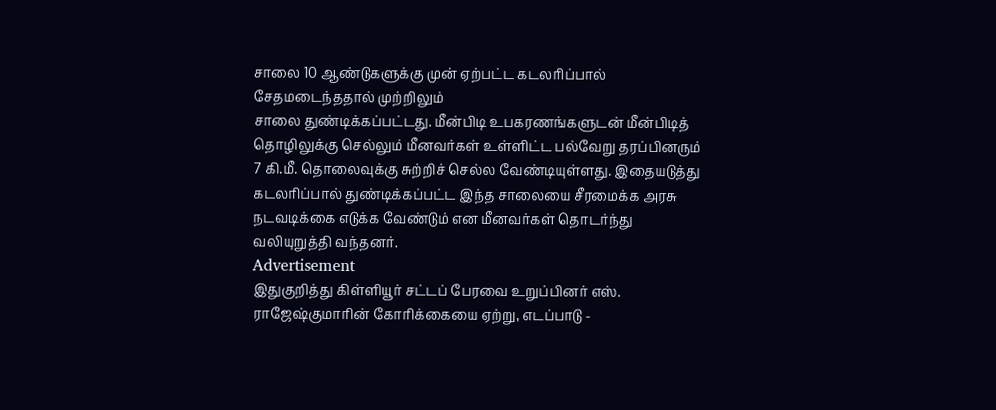சாலை 10 ஆண்டுகளுக்கு முன் ஏற்பட்ட கடலரிப்பால் சேதமடைந்ததால் முற்றிலும்
சாலை துண்டிக்கப்பட்டது. மீன்பிடி உபகரணங்களுடன் மீன்பிடித் தொழிலுக்கு செல்லும் மீனவர்கள் உள்ளிட்ட பல்வேறு தரப்பினரும் 7 கி.மீ. தொலைவுக்கு சுற்றிச் செல்ல வேண்டியுள்ளது. இதையடுத்து கடலரிப்பால் துண்டிக்கப்பட்ட இந்த சாலையை சீரமைக்க அரசு நடவடிக்கை எடுக்க வேண்டும் என மீனவர்கள் தொடர்ந்து வலியுறுத்தி வந்தனர்.
Advertisement
இதுகுறித்து கிள்ளியூர் சட்டப் பேரவை உறுப்பினர் எஸ். ராஜேஷ்குமாரின் கோரிக்கையை ஏற்று, எடப்பாடு -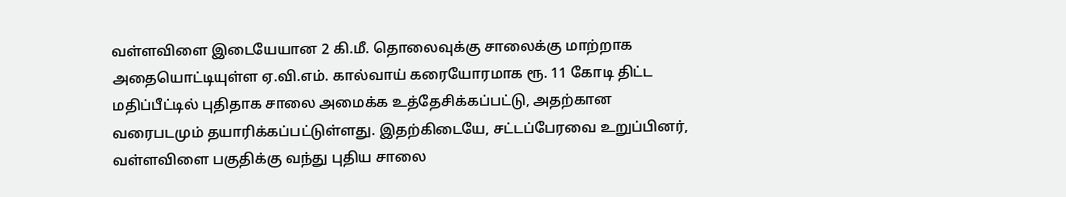வள்ளவிளை இடையேயான 2 கி.மீ. தொலைவுக்கு சாலைக்கு மாற்றாக அதையொட்டியுள்ள ஏ.வி.எம். கால்வாய் கரையோரமாக ரூ. 11 கோடி திட்ட மதிப்பீட்டில் புதிதாக சாலை அமைக்க உத்தேசிக்கப்பட்டு, அதற்கான வரைபடமும் தயாரிக்கப்பட்டுள்ளது. இதற்கிடையே, சட்டப்பேரவை உறுப்பினர், வள்ளவிளை பகுதிக்கு வந்து புதிய சாலை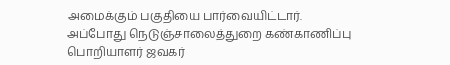அமைக்கும் பகுதியை பார்வையிட்டார்.
அப்போது நெடுஞ்சாலைத்துறை கண்காணிப்பு பொறியாளர் ஜவகர்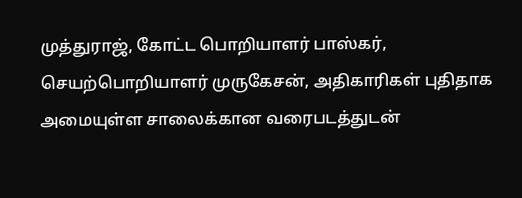முத்துராஜ், கோட்ட பொறியாளர் பாஸ்கர், செயற்பொறியாளர் முருகேசன், அதிகாரிகள் புதிதாக அமையுள்ள சாலைக்கான வரைபடத்துடன்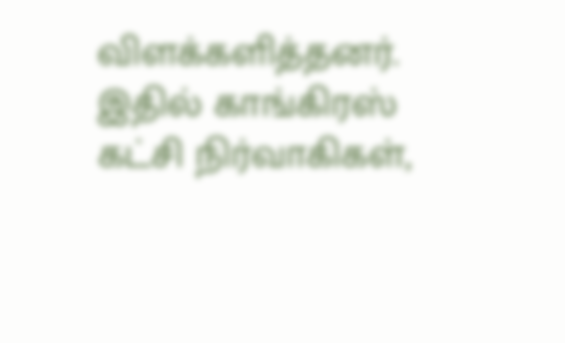விளக்களித்தனர். இதில் காங்கிரஸ் கட்சி நிர்வாகிகள்,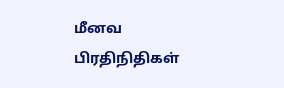மீனவ பிரதிநிதிகள்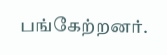பங்கேற்றனர்.